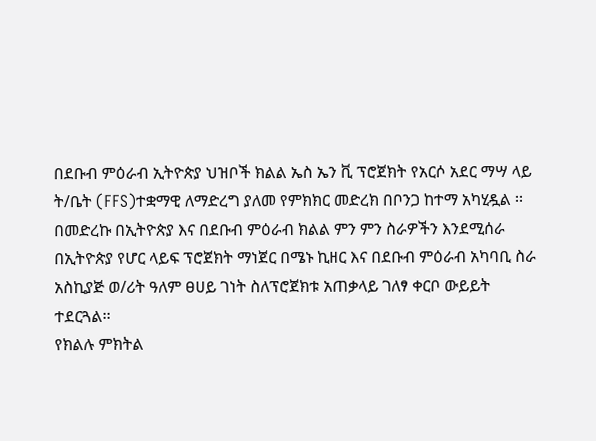በደቡብ ምዕራብ ኢትዮጵያ ህዝቦች ክልል ኤስ ኤን ቪ ፕሮጀክት የአርሶ አደር ማሣ ላይ ት/ቤት (FFS)ተቋማዊ ለማድረግ ያለመ የምክክር መድረክ በቦንጋ ከተማ አካሂዷል ፡፡
በመድረኩ በኢትዮጵያ እና በደቡብ ምዕራብ ክልል ምን ምን ስራዎችን እንደሚሰራ በኢትዮጵያ የሆር ላይፍ ፕሮጀክት ማነጀር በሜኑ ኪዘር እና በደቡብ ምዕራብ አካባቢ ስራ አስኪያጅ ወ/ሪት ዓለም ፀሀይ ገነት ስለፕሮጀክቱ አጠቃላይ ገለፃ ቀርቦ ውይይት ተደርጓል፡፡
የክልሉ ምክትል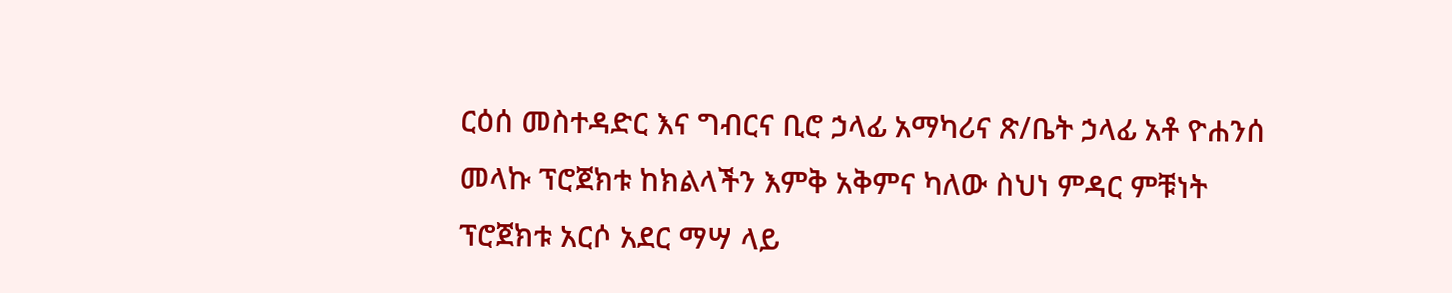ርዕሰ መስተዳድር እና ግብርና ቢሮ ኃላፊ አማካሪና ጽ/ቤት ኃላፊ አቶ ዮሐንሰ መላኩ ፕሮጀክቱ ከክልላችን እምቅ አቅምና ካለው ስህነ ምዳር ምቹነት ፕሮጀክቱ አርሶ አደር ማሣ ላይ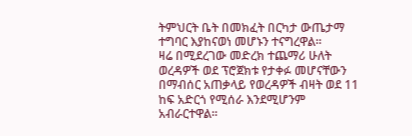ትምህርት ቤት በመክፈት በርካታ ውጤታማ ተግባር እያከናወነ መሆኑን ተናግረዋል፡፡
ዛሬ በሚደረገው መድረክ ተጨማሪ ሁለት ወረዳዎች ወደ ፕሮጀክቱ የታቀፉ መሆናቸውን በማብሰር አጠቃላይ የወረዳዎች ብዛት ወደ 11 ከፍ አድርጎ የሚሰራ እንደሚሆንም አብራርተዋል፡፡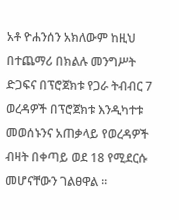አቶ ዮሐንሰን አክለውም ከዚህ በተጨማሪ በክልሉ መንግሥት ድጋፍና በፕሮጀክቱ የጋራ ትብብር 7 ወረዳዎች በፕሮጀክቱ እንዲካተቱ መወሰኑንና አጠቃላይ የወረዳዎች ብዛት በቀጣይ ወደ 18 የሚደርሱ መሆናቸውን ገልፀዋል ፡፡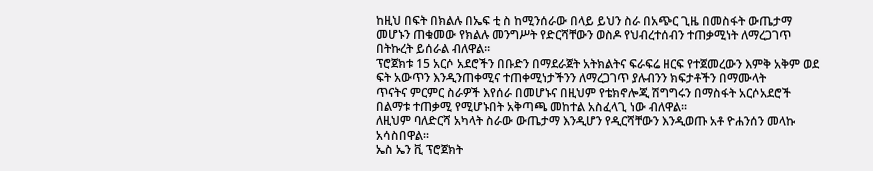ከዚህ በፍት በክልሉ በኤፍ ቲ ስ ከሚንሰራው በላይ ይህን ስራ በአጭር ጊዜ በመስፋት ውጤታማ መሆኑን ጠቁመው የክልሉ መንግሥት የድርሻቸውን ወስዶ የህብረተሰብን ተጠቃሚነት ለማረጋገጥ በትኩረት ይሰራል ብለዋል፡፡
ፕሮጀክቱ 15 አርሶ አደሮችን በቡድን በማደራጀት አትክልትና ፍራፍሬ ዘርፍ የተጀመረውን እምቅ አቅም ወደ ፍት አውጥን እንዲንጠቀሚና ተጠቀሚነታችንን ለማረጋገጥ ያሉብንን ክፍታቶችን በማሙላት
ጥናትና ምርምር ስራዎች እየሰራ በመሆኑና በዚህም የቴክኖሎጂ ሽግግሩን በማስፋት አርሶአደሮች በልማቱ ተጠቃሚ የሚሆኑበት አቅጣጫ መከተል አስፈላጊ ነው ብለዋል፡፡
ለዚህም ባለድርሻ አካላት ስራው ውጤታማ እንዲሆን የዲርሻቸውን እንዲወጡ አቶ ዮሐንሰን መላኩ አሳስበዋል፡፡
ኤስ ኤን ቪ ፕሮጀክት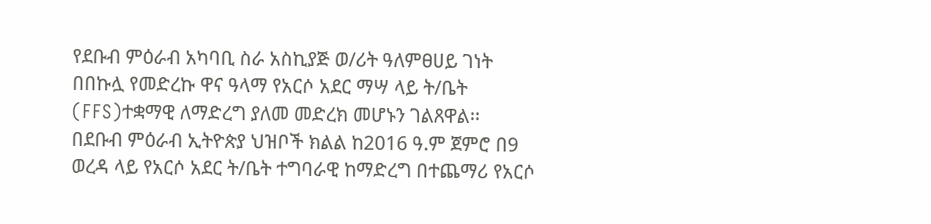የደቡብ ምዕራብ አካባቢ ስራ አስኪያጅ ወ/ሪት ዓለምፀሀይ ገነት በበኩሏ የመድረኩ ዋና ዓላማ የአርሶ አደር ማሣ ላይ ት/ቤት (FFS)ተቋማዊ ለማድረግ ያለመ መድረክ መሆኑን ገልጸዋል፡፡
በደቡብ ምዕራብ ኢትዮጵያ ህዝቦች ክልል ከ2016 ዓ.ም ጀምሮ በ9 ወረዳ ላይ የአርሶ አደር ት/ቤት ተግባራዊ ከማድረግ በተጨማሪ የአርሶ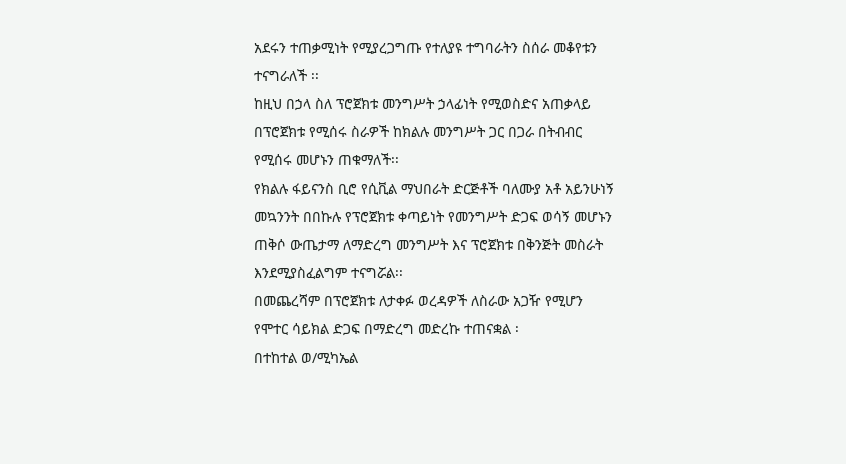አደሩን ተጠቃሚነት የሚያረጋግጡ የተለያዩ ተግባራትን ስሰራ መቆየቱን ተናግራለች ፡፡
ከዚህ በኃላ ስለ ፕሮጀክቱ መንግሥት ኃላፊነት የሚወስድና አጠቃላይ በፕሮጀክቱ የሚሰሩ ስራዎች ከክልሉ መንግሥት ጋር በጋራ በትብብር የሚሰሩ መሆኑን ጠቁማለች፡፡
የክልሉ ፋይናንስ ቢሮ የሲቪል ማህበራት ድርጅቶች ባለሙያ አቶ አይንሁነኝ መኳንንት በበኩሉ የፕሮጀክቱ ቀጣይነት የመንግሥት ድጋፍ ወሳኝ መሆኑን ጠቅሶ ውጤታማ ለማድረግ መንግሥት እና ፕሮጀክቱ በቅንጅት መስራት እንደሚያስፈልግም ተናግሯል፡፡
በመጨረሻም በፕሮጀክቱ ለታቀፉ ወረዳዎች ለስራው አጋዥ የሚሆን የሞተር ሳይክል ድጋፍ በማድረግ መድረኩ ተጠናቋል ፡
በተከተል ወ/ሚካኤል